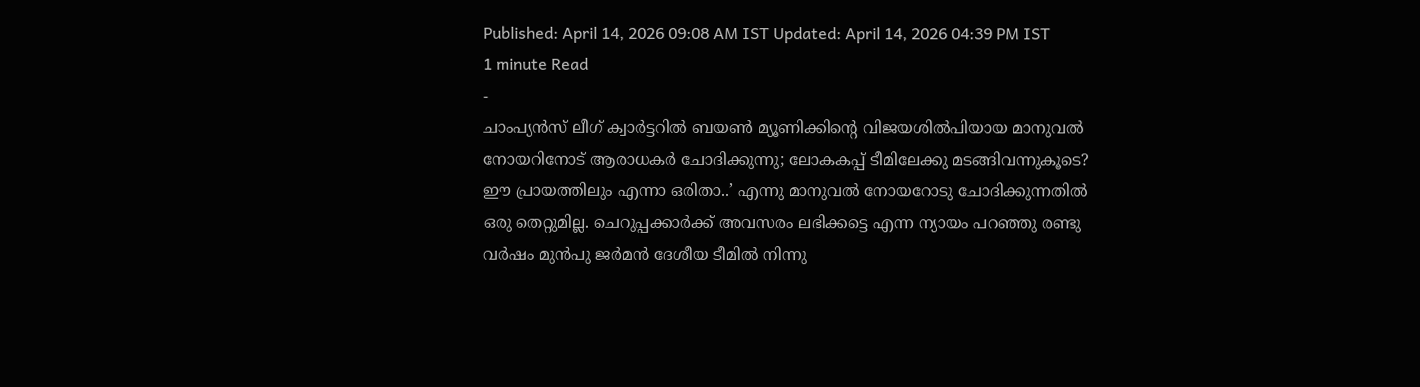Published: April 14, 2026 09:08 AM IST Updated: April 14, 2026 04:39 PM IST
1 minute Read
-
ചാംപ്യൻസ് ലീഗ് ക്വാർട്ടറിൽ ബയൺ മ്യൂണിക്കിന്റെ വിജയശിൽപിയായ മാനുവൽ നോയറിനോട് ആരാധകർ ചോദിക്കുന്നു; ലോകകപ്പ് ടീമിലേക്കു മടങ്ങിവന്നുകൂടെ?
ഈ പ്രായത്തിലും എന്നാ ഒരിതാ..’ എന്നു മാനുവൽ നോയറോടു ചോദിക്കുന്നതിൽ ഒരു തെറ്റുമില്ല. ചെറുപ്പക്കാർക്ക് അവസരം ലഭിക്കട്ടെ എന്ന ന്യായം പറഞ്ഞു രണ്ടു വർഷം മുൻപു ജർമൻ ദേശീയ ടീമിൽ നിന്നു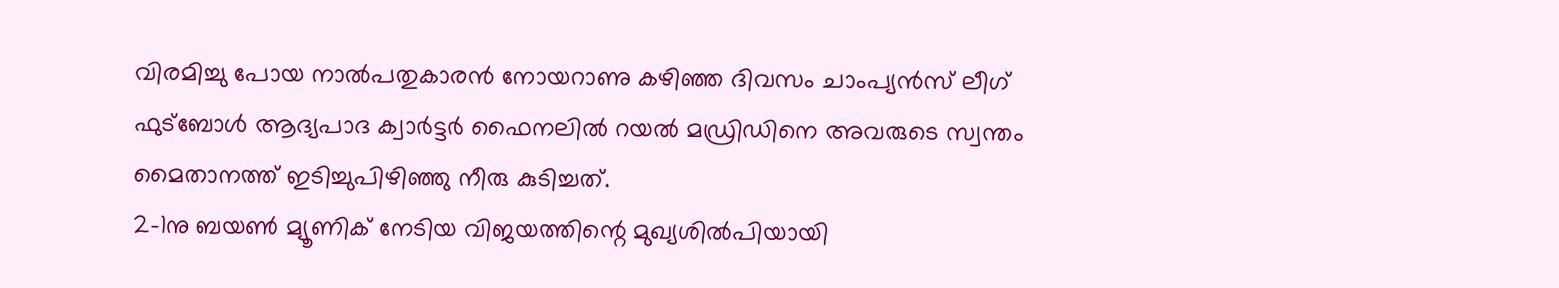വിരമിച്ചു പോയ നാൽപതുകാരൻ നോയറാണു കഴിഞ്ഞ ദിവസം ചാംപ്യൻസ് ലീഗ് ഫുട്ബോൾ ആദ്യപാദ ക്വാർട്ടർ ഫൈനലിൽ റയൽ മഡ്രിഡിനെ അവരുടെ സ്വന്തം മൈതാനത്ത് ഇടിച്ചുപിഴിഞ്ഞു നീരു കുടിച്ചത്.
2–1നു ബയൺ മ്യൂണിക് നേടിയ വിജയത്തിന്റെ മുഖ്യശിൽപിയായി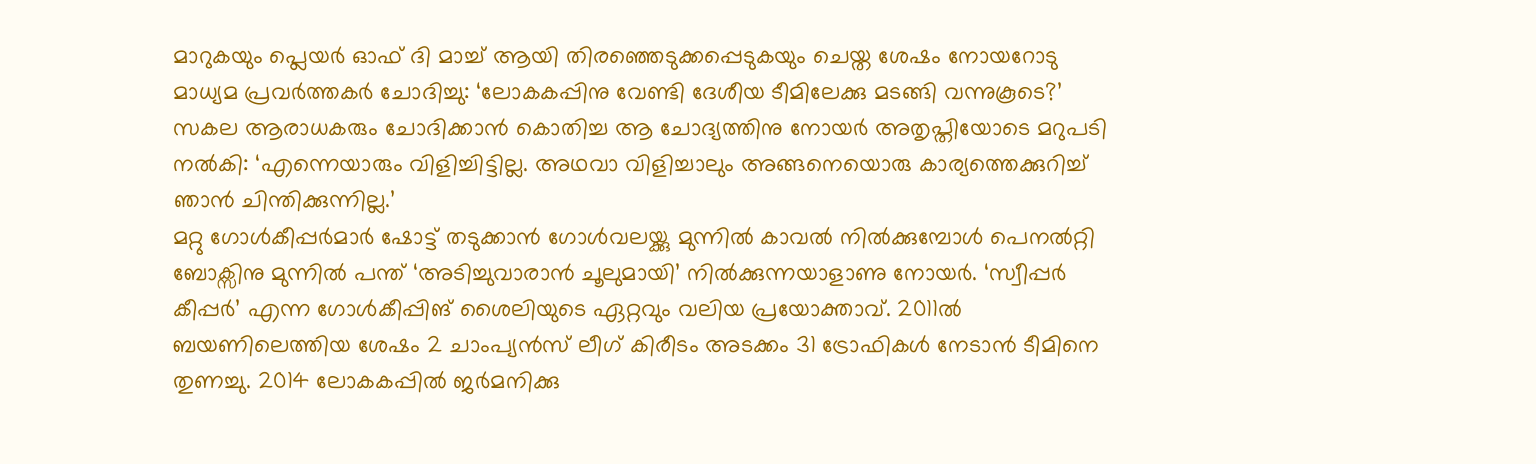മാറുകയും പ്ലെയർ ഓഫ് ദി മാച്ച് ആയി തിരഞ്ഞെടുക്കപ്പെടുകയും ചെയ്ത ശേഷം നോയറോടു മാധ്യമ പ്രവർത്തകർ ചോദിച്ചു: ‘ലോകകപ്പിനു വേണ്ടി ദേശീയ ടീമിലേക്കു മടങ്ങി വന്നുകൂടെ?’ സകല ആരാധകരും ചോദിക്കാൻ കൊതിച്ച ആ ചോദ്യത്തിനു നോയർ അതൃപ്തിയോടെ മറുപടി നൽകി: ‘എന്നെയാരും വിളിച്ചിട്ടില്ല. അഥവാ വിളിച്ചാലും അങ്ങനെയൊരു കാര്യത്തെക്കുറിച്ച് ഞാൻ ചിന്തിക്കുന്നില്ല.’
മറ്റു ഗോൾകീപ്പർമാർ ഷോട്ട് തടുക്കാൻ ഗോൾവലയ്ക്കു മുന്നിൽ കാവൽ നിൽക്കുമ്പോൾ പെനൽറ്റി ബോക്സിനു മുന്നിൽ പന്ത് ‘അടിച്ചുവാരാൻ ചൂലുമായി’ നിൽക്കുന്നയാളാണു നോയർ. ‘സ്വീപ്പർ കീപ്പർ’ എന്ന ഗോൾകീപ്പിങ് ശൈലിയുടെ ഏറ്റവും വലിയ പ്രയോക്താവ്. 2011ൽ ബയണിലെത്തിയ ശേഷം 2 ചാംപ്യൻസ് ലീഗ് കിരീടം അടക്കം 31 ട്രോഫികൾ നേടാൻ ടീമിനെ തുണച്ചു. 2014 ലോകകപ്പിൽ ജർമനിക്കു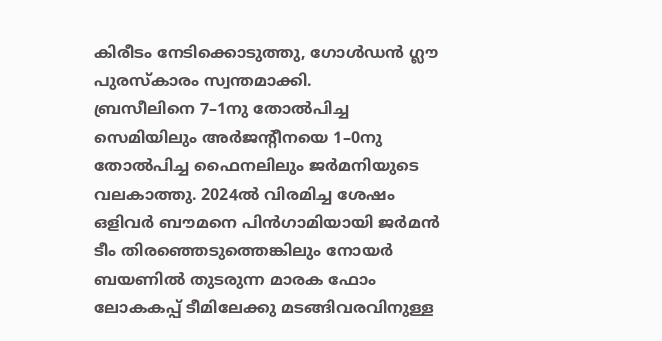കിരീടം നേടിക്കൊടുത്തു, ഗോൾഡൻ ഗ്ലൗ പുരസ്കാരം സ്വന്തമാക്കി.
ബ്രസീലിനെ 7–1നു തോൽപിച്ച സെമിയിലും അർജന്റീനയെ 1–0നു തോൽപിച്ച ഫൈനലിലും ജർമനിയുടെ വലകാത്തു. 2024ൽ വിരമിച്ച ശേഷം ഒളിവർ ബൗമനെ പിൻഗാമിയായി ജർമൻ ടീം തിരഞ്ഞെടുത്തെങ്കിലും നോയർ ബയണിൽ തുടരുന്ന മാരക ഫോം ലോകകപ്പ് ടീമിലേക്കു മടങ്ങിവരവിനുള്ള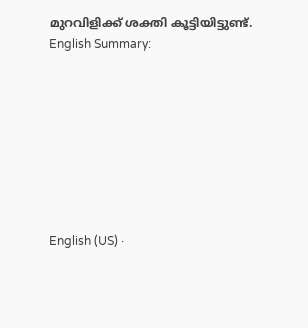മുറവിളിക്ക് ശക്തി കൂട്ടിയിട്ടുണ്ട്.
English Summary:








English (US) ·